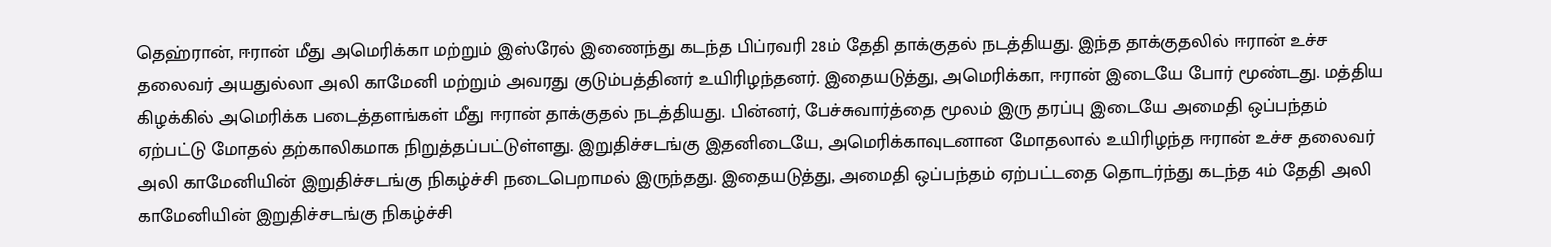தெஹ்ரான், ஈரான் மீது அமெரிக்கா மற்றும் இஸ்ரேல் இணைந்து கடந்த பிப்ரவரி 28ம் தேதி தாக்குதல் நடத்தியது. இந்த தாக்குதலில் ஈரான் உச்ச தலைவர் அயதுல்லா அலி காமேனி மற்றும் அவரது குடும்பத்தினர் உயிரிழந்தனர். இதையடுத்து, அமெரிக்கா, ஈரான் இடையே போர் மூண்டது. மத்திய கிழக்கில் அமெரிக்க படைத்தளங்கள் மீது ஈரான் தாக்குதல் நடத்தியது. பின்னர், பேச்சுவார்த்தை மூலம் இரு தரப்பு இடையே அமைதி ஒப்பந்தம் ஏற்பட்டு மோதல் தற்காலிகமாக நிறுத்தப்பட்டுள்ளது. இறுதிச்சடங்கு இதனிடையே, அமெரிக்காவுடனான மோதலால் உயிரிழந்த ஈரான் உச்ச தலைவர் அலி காமேனியின் இறுதிச்சடங்கு நிகழ்ச்சி நடைபெறாமல் இருந்தது. இதையடுத்து, அமைதி ஒப்பந்தம் ஏற்பட்டதை தொடர்ந்து கடந்த 4ம் தேதி அலி காமேனியின் இறுதிச்சடங்கு நிகழ்ச்சி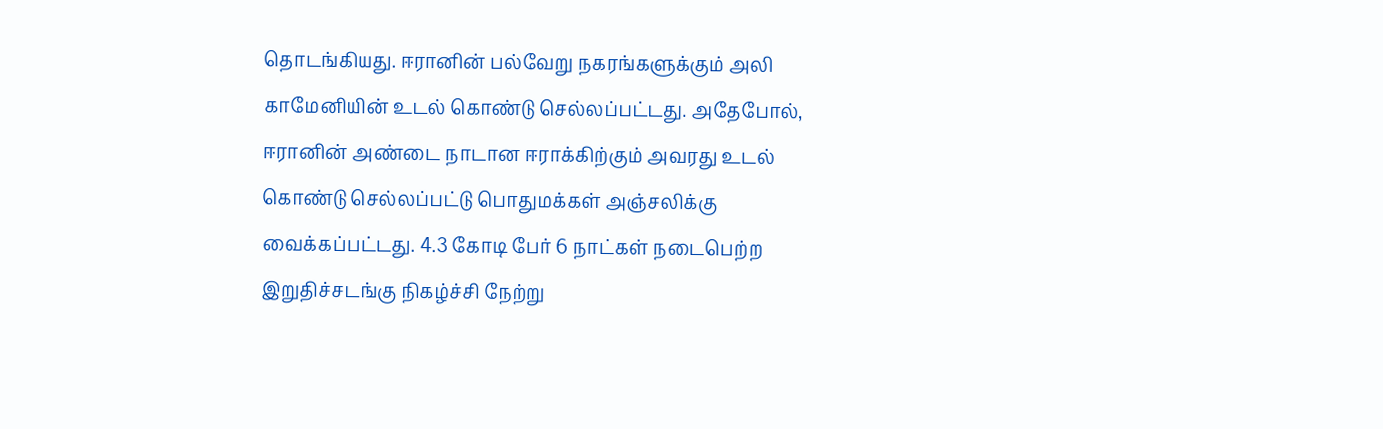தொடங்கியது. ஈரானின் பல்வேறு நகரங்களுக்கும் அலி காமேனியின் உடல் கொண்டு செல்லப்பட்டது. அதேபோல், ஈரானின் அண்டை நாடான ஈராக்கிற்கும் அவரது உடல் கொண்டு செல்லப்பட்டு பொதுமக்கள் அஞ்சலிக்கு வைக்கப்பட்டது. 4.3 கோடி பேர் 6 நாட்கள் நடைபெற்ற இறுதிச்சடங்கு நிகழ்ச்சி நேற்று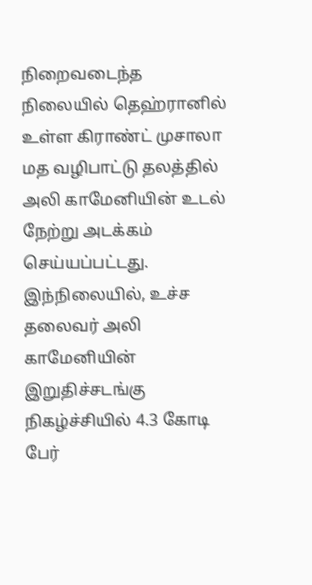நிறைவடைந்த நிலையில் தெஹ்ரானில் உள்ள கிராண்ட் முசாலா மத வழிபாட்டு தலத்தில் அலி காமேனியின் உடல் நேற்று அடக்கம் செய்யப்பட்டது. இந்நிலையில், உச்ச தலைவர் அலி காமேனியின் இறுதிச்சடங்கு நிகழ்ச்சியில் 4.3 கோடி பேர்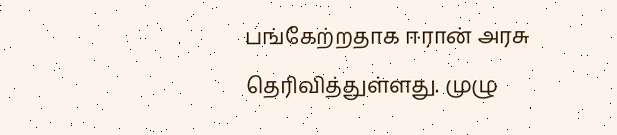பங்கேற்றதாக ஈரான் அரசு தெரிவித்துள்ளது. முழு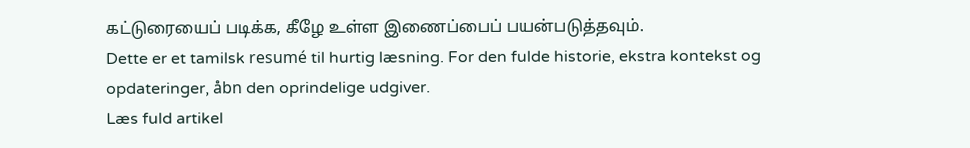கட்டுரையைப் படிக்க, கீழே உள்ள இணைப்பைப் பயன்படுத்தவும்.
Dette er et tamilsk resumé til hurtig læsning. For den fulde historie, ekstra kontekst og opdateringer, åbn den oprindelige udgiver.
Læs fuld artikel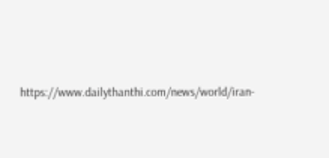https://www.dailythanthi.com/news/world/iran-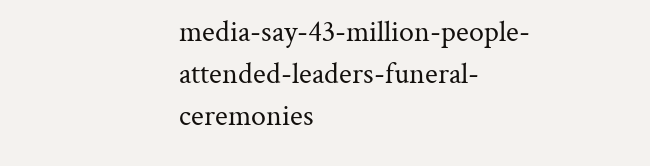media-say-43-million-people-attended-leaders-funeral-ceremonies